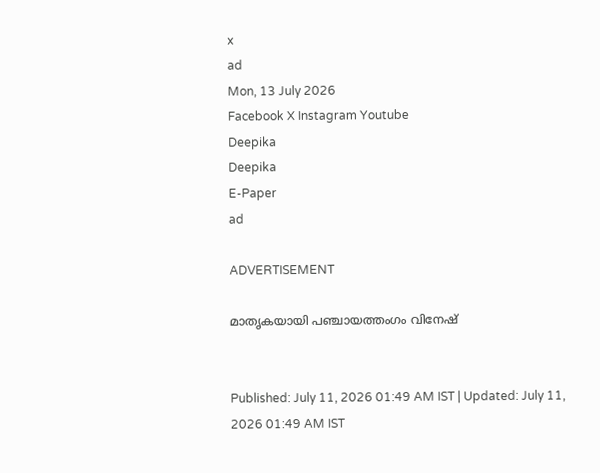x
ad
Mon, 13 July 2026
Facebook X Instagram Youtube
Deepika
Deepika
E-Paper
ad

ADVERTISEMENT

മാതൃകയായി പഞ്ചായത്തംഗം വിനേഷ്


Published: July 11, 2026 01:49 AM IST | Updated: July 11, 2026 01:49 AM IST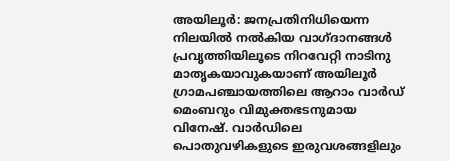അയിലൂർ: ജനപ്രതിനിധിയെന്ന നിലയിൽ നൽകിയ വാഗ്ദാനങ്ങൾ പ്രവൃത്തിയിലൂടെ നിറവേറ്റി നാടിനു മാതൃകയാവുകയാണ് അയിലൂർ ഗ്രാമപഞ്ചായത്തിലെ ആറാം വാർഡ് മെംബറും വിമുക്തഭടനുമായ വിനേഷ്. വാർഡിലെ പൊതുവഴികളുടെ ഇരുവശങ്ങളിലും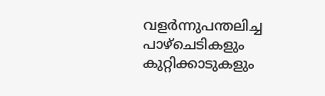വളർന്നുപന്തലിച്ച പാഴ്ചെടികളും കുറ്റിക്കാടുകളും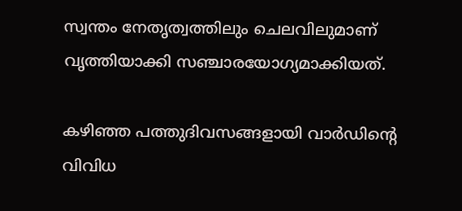സ്വന്തം നേതൃത്വത്തിലും ചെലവിലുമാണ് വൃത്തിയാക്കി സഞ്ചാരയോഗ്യമാക്കിയത്.

കഴിഞ്ഞ പത്തുദിവസങ്ങളായി വാർഡിന്‍റെ വിവിധ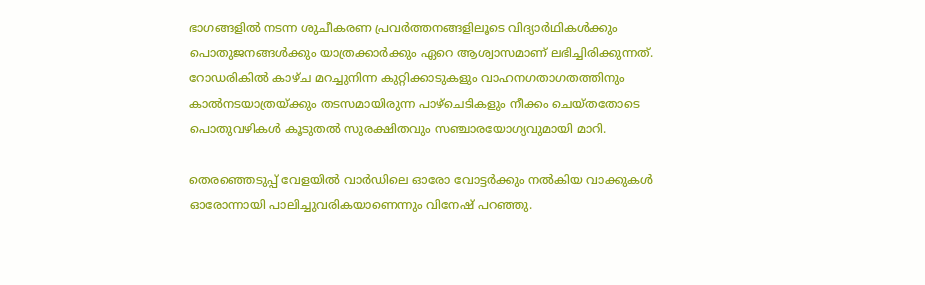ഭാഗങ്ങളിൽ നടന്ന ശുചീകരണ പ്രവർത്തനങ്ങളിലൂടെ വിദ്യാർഥികൾക്കും പൊതുജനങ്ങൾക്കും യാത്രക്കാർക്കും ഏറെ ആശ്വാസമാണ് ലഭിച്ചിരിക്കുന്നത്. റോഡരികിൽ കാഴ്ച മറച്ചുനിന്ന കുറ്റിക്കാടുകളും വാഹനഗതാഗതത്തിനും കാൽനടയാത്രയ്ക്കും തടസമായിരുന്ന പാഴ്ചെടികളും നീക്കം ചെയ്തതോടെ പൊതുവഴികൾ കൂടുതൽ സുരക്ഷിതവും സഞ്ചാരയോഗ്യവുമായി മാറി.

തെരഞ്ഞെടുപ്പ് വേളയിൽ വാർഡിലെ ഓരോ വോട്ടർക്കും നൽകിയ വാക്കുകൾ ഓരോന്നായി പാലിച്ചുവരികയാണെന്നും വിനേഷ് പറഞ്ഞു.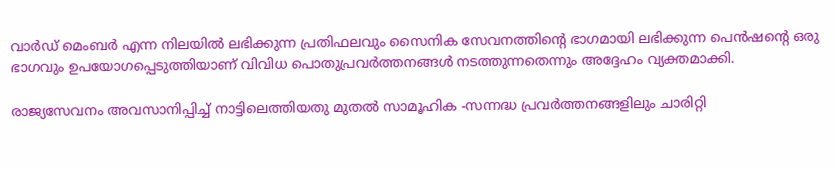വാർഡ് മെംബർ എന്ന നിലയിൽ ലഭിക്കുന്ന പ്രതിഫലവും സൈനിക സേവനത്തിന്‍റെ ഭാഗമായി ലഭിക്കുന്ന പെൻഷന്‍റെ ഒരു ഭാഗവും ഉപയോഗപ്പെടുത്തിയാണ് വിവിധ പൊതുപ്രവർത്തനങ്ങൾ നടത്തുന്നതെന്നും അദ്ദേഹം വ്യക്തമാക്കി.

രാജ്യസേവനം അവസാനിപ്പിച്ച് നാട്ടിലെത്തിയതു മുതൽ സാമൂഹിക -സന്നദ്ധ പ്രവർത്തനങ്ങളിലും ചാരിറ്റി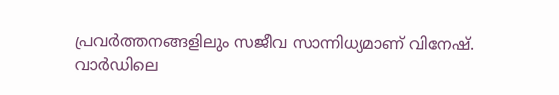പ്രവർത്തനങ്ങളിലും സജീവ സാന്നിധ്യമാണ് വിനേഷ്.
വാർഡിലെ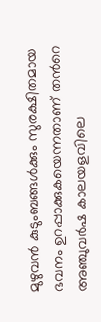മുഴുവൻ കുടുംബങ്ങൾക്കും സുരക്ഷിതമായ ഭവനം ഉറപ്പാക്കുകയെന്നതാണ് തന്‍റെ അഞ്ചുവർഷ കാലയളവിലെ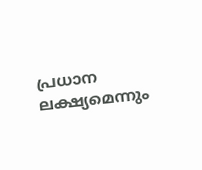പ്രധാന ലക്ഷ്യമെന്നും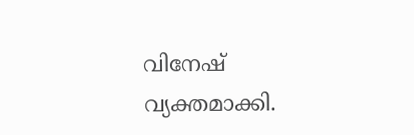വിനേഷ് വ്യക്തമാക്കി.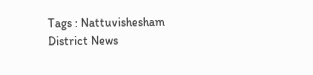Tags : Nattuvishesham District News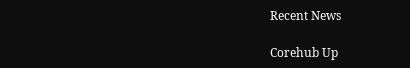Recent News

Corehub Up